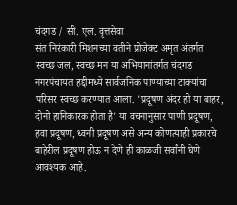चंदगड / सी. एल. वृत्तसेवा
संत निरंकारी मिशनच्या वतीने प्रोजेक्ट अमृत अंतर्गत स्वच्छ जल, स्वच्छ मन या अभियानांतर्गत चंदगड नगरपंचायत हद्दीमध्ये सार्वजनिक पाण्याच्या टाक्यांचा परिसर स्वच्छ करण्यात आला. 'प्रदूषण अंदर हो या बाहर, दोनो हानिकारक होता है' या वचनानुसार पाणी प्रदूषण, हवा प्रदूषण, ध्वनी प्रदूषण असे अन्य कोणत्याही प्रकारचे बाहेरील प्रदूषण होऊ न देणे ही काळजी सर्वांनी घेणे आवश्यक आहे.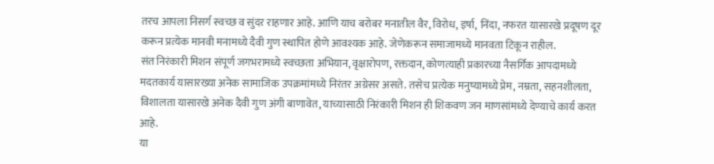तरच आपला निसर्ग स्वच्छ व सुंदर राहणार आहे. आणि याच बरोबर मनातील वैर, विरोध, इर्षा, निंदा, नफरत यासारखे प्रदूषण दूर करून प्रत्येक मानवी मनामध्ये दैवी गुण स्थापित होणे आवश्यक आहे. जेणेकरून समाजामध्ये मानवता टिकून राहील.
संत निरंकारी मिशन संपूर्ण जगभरामध्ये स्वच्छता अभियान, वृक्षारोपण, रक्तदान, कोणत्याही प्रकारच्या नैसर्गिक आपदामध्ये मदतकार्य यासारख्या अनेक सामाजिक उपक्रमांमध्ये निरंतर अग्रेसर असते. तसेच प्रत्येक मनुष्यामध्ये प्रेम, नम्रता, सहनशीलता, विशालता यासारखे अनेक दैवी गुण अंगी बाणावेत, याच्यासाठी निरंकारी मिशन ही शिकवण जन माणसांमध्ये देण्याचे कार्य करत आहे.
या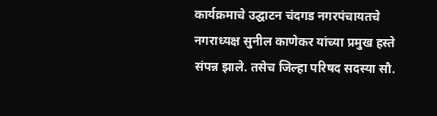कार्यक्रमाचे उद्घाटन चंदगड नगरपंचायतचे नगराध्यक्ष सुनील काणेकर यांच्या प्रमुख हस्ते संपन्न झाले. तसेच जिल्हा परिषद सदस्या सौ.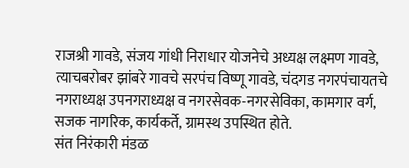राजश्री गावडे, संजय गांधी निराधार योजनेचे अध्यक्ष लक्ष्मण गावडे, त्याचबरोबर झांबरे गावचे सरपंच विष्णू गावडे, चंदगड नगरपंचायतचे नगराध्यक्ष उपनगराध्यक्ष व नगरसेवक-नगरसेविका, कामगार वर्ग, सजक नागरिक, कार्यकर्ते, ग्रामस्थ उपस्थित होते.
संत निरंकारी मंडळ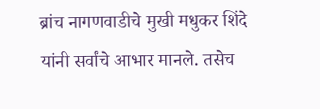ब्रांच नागणवाडीचे मुखी मधुकर शिंदे यांनी सर्वांचे आभार मानले. तसेच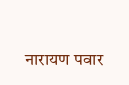नारायण पवार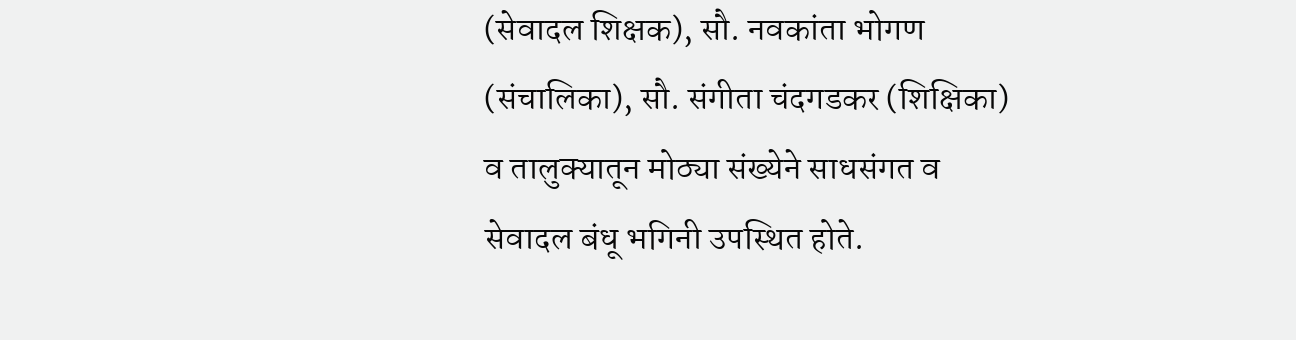(सेवादल शिक्षक), सौ. नवकांता भोगण (संचालिका), सौ. संगीता चंदगडकर (शिक्षिका) व तालुक्यातून मोठ्या संख्येने साधसंगत व सेवादल बंधू भगिनी उपस्थित होते.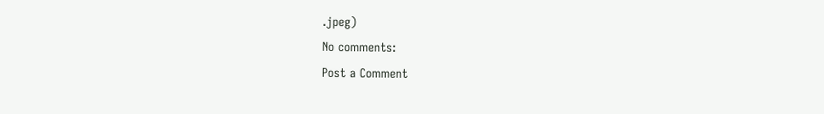.jpeg)
No comments:
Post a Comment